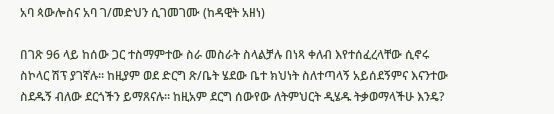አባ ጳውሎስና አባ ገ/መድህን ሲገመገሙ (ከዳዊት አዘነ)

በገጽ 96 ላይ ከሰው ጋር ተስማምተው ስራ መስራት ስላልቻሉ በነጻ ቀለብ እየተሰፈረላቸው ሲኖሩ ስኮላር ሽፕ ያገኛሉ። ከዚያም ወደ ድርግ ጽ/ቤት ሄደው ቤተ ክህነት ስለተጣላኝ አይሰደኝምና እናንተው ስደዱኝ ብለው ደርጎችን ይማጸናሉ። ከዚአም ደርግ ሰውየው ለትምህርት ዲሄዱ ትቃወማላችሁ እንዴ?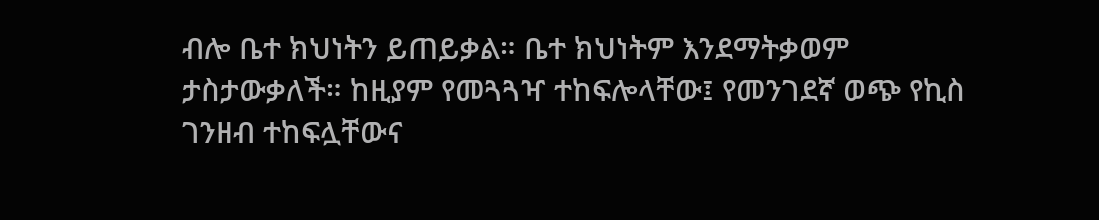ብሎ ቤተ ክህነትን ይጠይቃል። ቤተ ክህነትም እንደማትቃወም ታስታውቃለች። ከዚያም የመጓጓዣ ተከፍሎላቸው፤ የመንገደኛ ወጭ የኪስ ገንዘብ ተከፍሏቸውና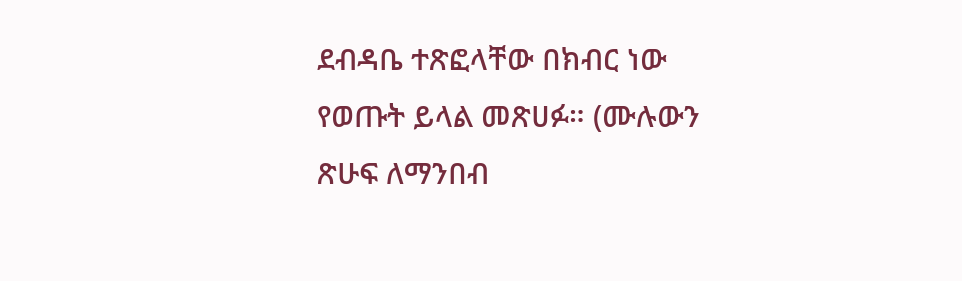ደብዳቤ ተጽፎላቸው በክብር ነው የወጡት ይላል መጽሀፉ። (ሙሉውን ጽሁፍ ለማንበብ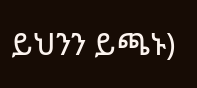ይህንን ይጫኑ)